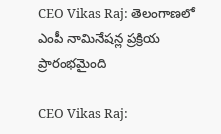CEO Vikas Raj: తెలంగాణలో ఎంపీ నామినేషన్ల ప్రక్రియ ప్రారంభమైంది

CEO Vikas Raj: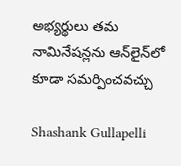అభ్యర్థులు తమ నామినేషన్లను ఆన్‌లైన్‌లో కూడా సమర్పించవచ్చు

Shashank Gullapelli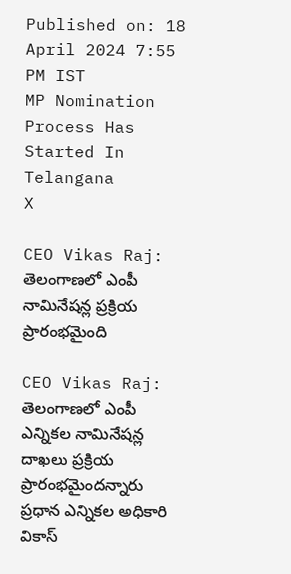Published on: 18 April 2024 7:55 PM IST
MP Nomination Process Has Started In Telangana
X

CEO Vikas Raj: తెలంగాణలో ఎంపీ నామినేషన్ల ప్రక్రియ ప్రారంభమైంది

CEO Vikas Raj: తెలంగాణలో ఎంపీ ఎన్నికల నామినేషన్ల దాఖలు ప్రక్రియ ప్రారంభమైందన్నారు ప్రధాన ఎన్నికల అధికారి వికాస్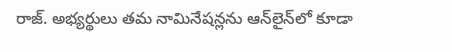రాజ్. అభ్యర్థులు తమ నామినేషన్లను ఆన్‌లైన్‌లో కూడా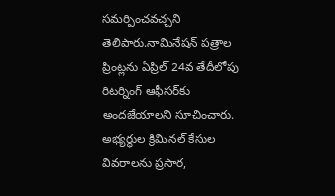సమర్పించవచ్చని తెలిపారు.నామినేషన్ పత్రాల ప్రింట్లను ఏప్రిల్ 24వ తేదీలోపు రిటర్నింగ్‌ ఆఫీసర్‌కు అందజేయాలని సూచించారు. అభ్యర్థుల క్రిమినల్ కేసుల వివరాలను ప్రసార,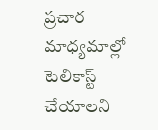ప్రచార మాధ్యమాల్లో టెలికాస్ట్ చేయాలని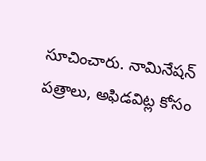సూచించారు. నామినేషన్ పత్రాలు, అఫిడవిట్ల కోసం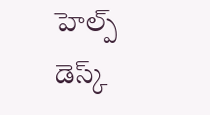హెల్ప్ డెస్క్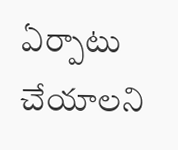ఏర్పాటు చేయాలని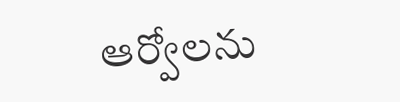ఆర్వోలను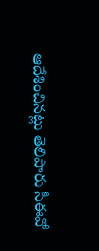ఆదేశించినట్లు తెలిపారు సీఈవో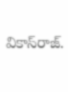వికాస్‌రాజ్.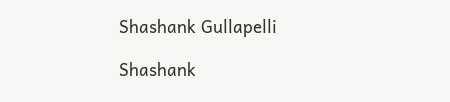Shashank Gullapelli

Shashank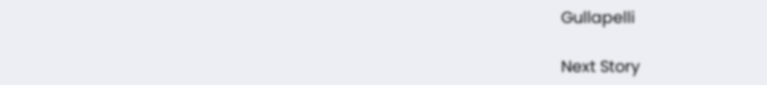Gullapelli

Next Story